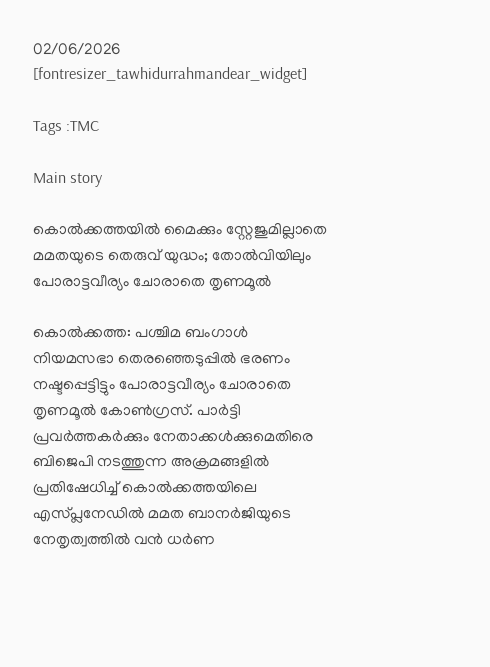02/06/2026
[fontresizer_tawhidurrahmandear_widget]

Tags :TMC

Main story

കൊൽക്കത്തയിൽ മൈക്കും സ്റ്റേജുമില്ലാതെ മമതയുടെ തെരുവ് യുദ്ധം; തോൽവിയിലും പോരാട്ടവീര്യം ചോരാതെ തൃണമൂൽ

കൊൽക്കത്ത: പശ്ചിമ ബംഗാൾ നിയമസഭാ തെരഞ്ഞെടുപ്പിൽ ഭരണം നഷ്ടപ്പെട്ടിട്ടും പോരാട്ടവീര്യം ചോരാതെ തൃണമൂൽ കോൺഗ്രസ്. പാർട്ടി പ്രവർത്തകർക്കും നേതാക്കൾക്കുമെതിരെ ബിജെപി നടത്തുന്ന അക്രമങ്ങളിൽ പ്രതിഷേധിച്ച് കൊൽക്കത്തയിലെ എസ്പ്ലനേഡിൽ മമത ബാനർജിയുടെ നേതൃത്വത്തിൽ വൻ ധർണ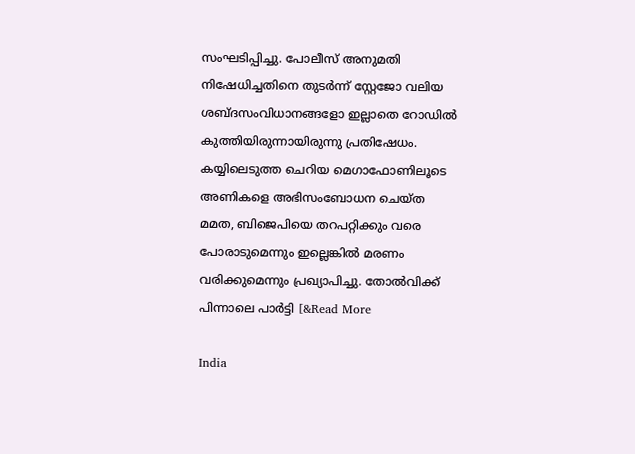സംഘടിപ്പിച്ചു. പോലീസ് അനുമതി നിഷേധിച്ചതിനെ തുടർന്ന് സ്റ്റേജോ വലിയ ശബ്ദസംവിധാനങ്ങളോ ഇല്ലാതെ റോഡിൽ കുത്തിയിരുന്നായിരുന്നു പ്രതിഷേധം. കയ്യിലെടുത്ത ചെറിയ മെഗാഫോണിലൂടെ അണികളെ അഭിസംബോധന ചെയ്ത മമത, ബിജെപിയെ തറപറ്റിക്കും വരെ പോരാടുമെന്നും ഇല്ലെങ്കിൽ മരണം വരിക്കുമെന്നും പ്രഖ്യാപിച്ചു. തോൽവിക്ക് പിന്നാലെ പാർട്ടി [&Read More

India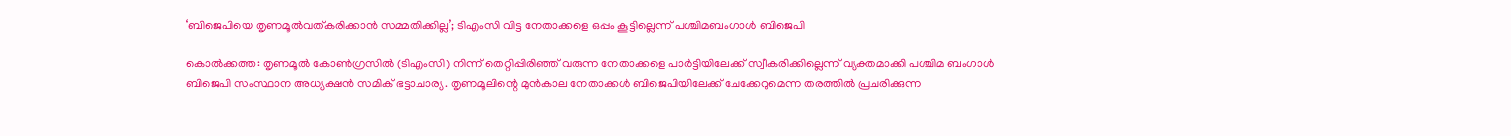‘ബിജെപിയെ തൃണമൂൽവത്കരിക്കാൻ സമ്മതിക്കില്ല’; ടിഎംസി വിട്ട നേതാക്കളെ ഒപ്പം കൂട്ടില്ലെന്ന് പശ്ചിമബംഗാൾ ബിജെപി

കൊൽക്കത്ത: തൃണമൂൽ കോൺഗ്രസിൽ (ടിഎംസി) നിന്ന് തെറ്റിപ്പിരിഞ്ഞ് വരുന്ന നേതാക്കളെ പാർട്ടിയിലേക്ക് സ്വീകരിക്കില്ലെന്ന് വ്യക്തമാക്കി പശ്ചിമ ബംഗാൾ ബിജെപി സംസ്ഥാന അധ്യക്ഷൻ സമിക് ഭട്ടാചാര്യ. തൃണമൂലിന്റെ മുൻകാല നേതാക്കൾ ബിജെപിയിലേക്ക് ചേക്കേറുമെന്ന തരത്തിൽ പ്രചരിക്കുന്ന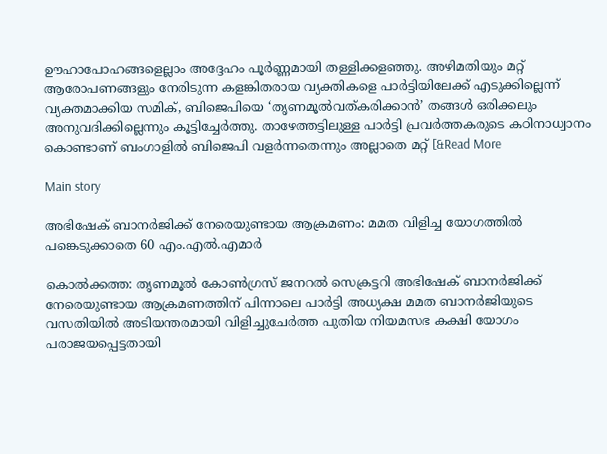ഊഹാപോഹങ്ങളെല്ലാം അദ്ദേഹം പൂർണ്ണമായി തള്ളിക്കളഞ്ഞു. അഴിമതിയും മറ്റ് ആരോപണങ്ങളും നേരിടുന്ന കളങ്കിതരായ വ്യക്തികളെ പാർട്ടിയിലേക്ക് എടുക്കില്ലെന്ന് വ്യക്തമാക്കിയ സമിക്, ബിജെപിയെ ‘തൃണമൂൽവത്കരിക്കാൻ’ തങ്ങൾ ഒരിക്കലും അനുവദിക്കില്ലെന്നും കൂട്ടിച്ചേർത്തു. താഴേത്തട്ടിലുള്ള പാർട്ടി പ്രവർത്തകരുടെ കഠിനാധ്വാനം കൊണ്ടാണ് ബംഗാളിൽ ബിജെപി വളർന്നതെന്നും അല്ലാതെ മറ്റ് [&Read More

Main story

അഭിഷേക് ബാനർജിക്ക് നേരെയുണ്ടായ ആക്രമണം: മമത വിളിച്ച യോഗത്തിൽ പങ്കെടുക്കാതെ 60 എം.എൽ.എമാർ

കൊൽക്കത്ത: തൃണമൂൽ കോൺഗ്രസ് ജനറൽ സെക്രട്ടറി അഭിഷേക് ബാനർജിക്ക് നേരെയുണ്ടായ ആക്രമണത്തിന് പിന്നാലെ പാർട്ടി അധ്യക്ഷ മമത ബാനർജിയുടെ വസതിയിൽ അടിയന്തരമായി വിളിച്ചുചേർത്ത പുതിയ നിയമസഭ കക്ഷി യോഗം പരാജയപ്പെട്ടതായി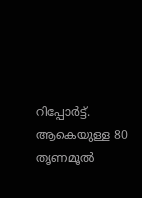റിപ്പോർട്ട്. ആകെയുള്ള 80 തൃണമൂൽ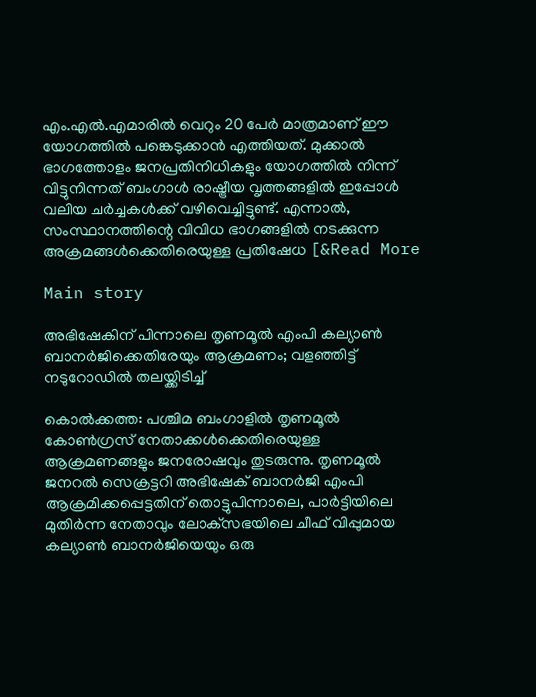എം.എൽ.എമാരിൽ വെറും 20 പേർ മാത്രമാണ് ഈ യോഗത്തിൽ പങ്കെടുക്കാൻ എത്തിയത്. മുക്കാൽ ഭാഗത്തോളം ജനപ്രതിനിധികളും യോഗത്തിൽ നിന്ന് വിട്ടുനിന്നത് ബംഗാൾ രാഷ്ട്രീയ വൃത്തങ്ങളിൽ ഇപ്പോൾ വലിയ ചർച്ചകൾക്ക് വഴിവെച്ചിട്ടുണ്ട്. എന്നാൽ, സംസ്ഥാനത്തിന്റെ വിവിധ ഭാഗങ്ങളിൽ നടക്കുന്ന അക്രമങ്ങൾക്കെതിരെയുള്ള പ്രതിഷേധ [&Read More

Main story

അഭിഷേകിന് പിന്നാലെ തൃണമൂൽ എംപി കല്യാൺ ബാനർജിക്കെതിരേയും ആക്രമണം; വളഞ്ഞിട്ട് നടുറോഡിൽ തലയ്ക്കിടിച്ച്

കൊൽക്കത്ത: പശ്ചിമ ബംഗാളിൽ തൃണമൂൽ കോൺഗ്രസ് നേതാക്കൾക്കെതിരെയുള്ള ആക്രമണങ്ങളും ജനരോഷവും തുടരുന്നു. തൃണമൂൽ ജനറൽ സെക്രട്ടറി അഭിഷേക് ബാനർജി എംപി ആക്രമിക്കപ്പെട്ടതിന് തൊട്ടുപിന്നാലെ, പാർട്ടിയിലെ മുതിർന്ന നേതാവും ലോക്‌സഭയിലെ ചീഫ് വിപ്പുമായ കല്യാൺ ബാനർജിയെയും ഒരു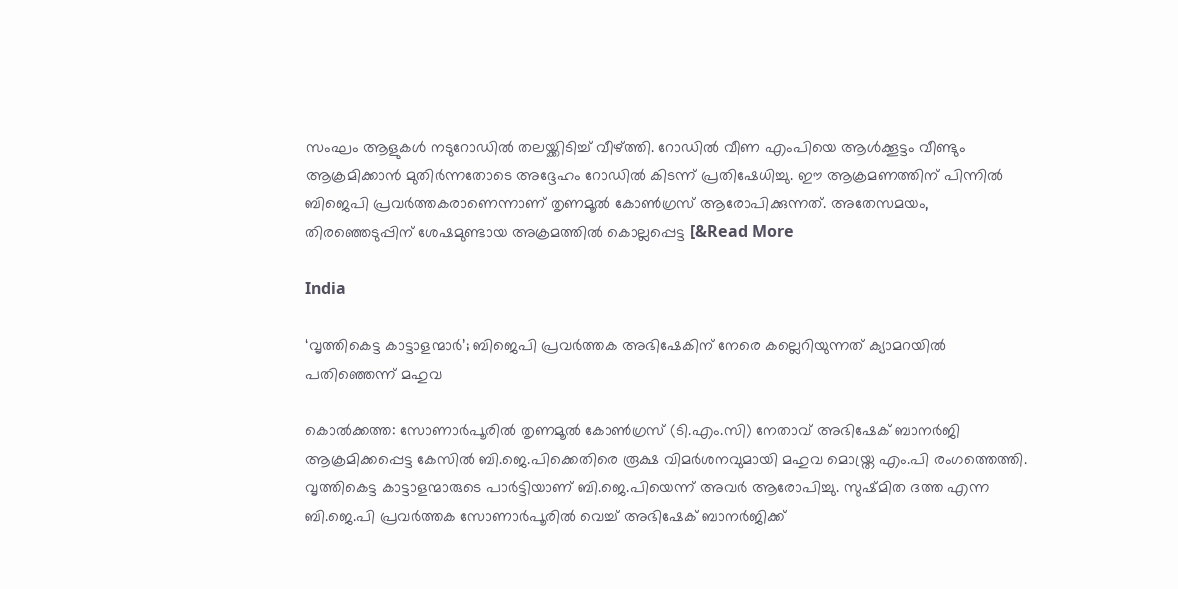സംഘം ആളുകൾ നടുറോഡിൽ തലയ്ക്കിടിച്ച് വീഴ്ത്തി. റോഡിൽ വീണ എംപിയെ ആൾക്കൂട്ടം വീണ്ടും ആക്രമിക്കാൻ മുതിർന്നതോടെ അദ്ദേഹം റോഡിൽ കിടന്ന് പ്രതിഷേധിച്ചു. ഈ ആക്രമണത്തിന് പിന്നിൽ ബിജെപി പ്രവർത്തകരാണെന്നാണ് തൃണമൂൽ കോൺഗ്രസ് ആരോപിക്കുന്നത്. അതേസമയം, തിരഞ്ഞെടുപ്പിന് ശേഷമുണ്ടായ അക്രമത്തിൽ കൊല്ലപ്പെട്ട [&Read More

India

‘വൃത്തികെട്ട കാട്ടാളന്മാർ’; ബിജെപി പ്രവർത്തക അഭിഷേകിന് നേരെ കല്ലെറിയുന്നത് ക്യാമറയിൽ പതിഞ്ഞെന്ന് മഹുവ

കൊൽക്കത്ത: സോണാർപൂരിൽ തൃണമൂൽ കോൺഗ്രസ് (ടി.എം.സി) നേതാവ് അഭിഷേക് ബാനർജി ആക്രമിക്കപ്പെട്ട കേസിൽ ബി.ജെ.പിക്കെതിരെ രൂക്ഷ വിമർശനവുമായി മഹുവ മൊയ്ത്ര എം.പി രംഗത്തെത്തി. വൃത്തികെട്ട കാട്ടാളന്മാരുടെ പാർട്ടിയാണ് ബി.ജെ.പിയെന്ന് അവർ ആരോപിച്ചു. സുഷ്‌മിത ദത്ത എന്ന ബി.ജെ.പി പ്രവർത്തക സോണാർപൂരിൽ വെച്ച് അഭിഷേക് ബാനർജിക്ക്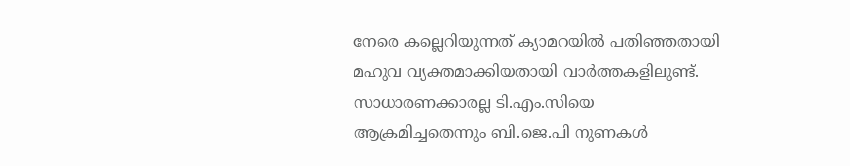നേരെ കല്ലെറിയുന്നത് ക്യാമറയിൽ പതിഞ്ഞതായി മഹുവ വ്യക്തമാക്കിയതായി വാർത്തകളിലുണ്ട്. സാധാരണക്കാരല്ല ടി.എം.സിയെ ആക്രമിച്ചതെന്നും ബി.ജെ.പി നുണകൾ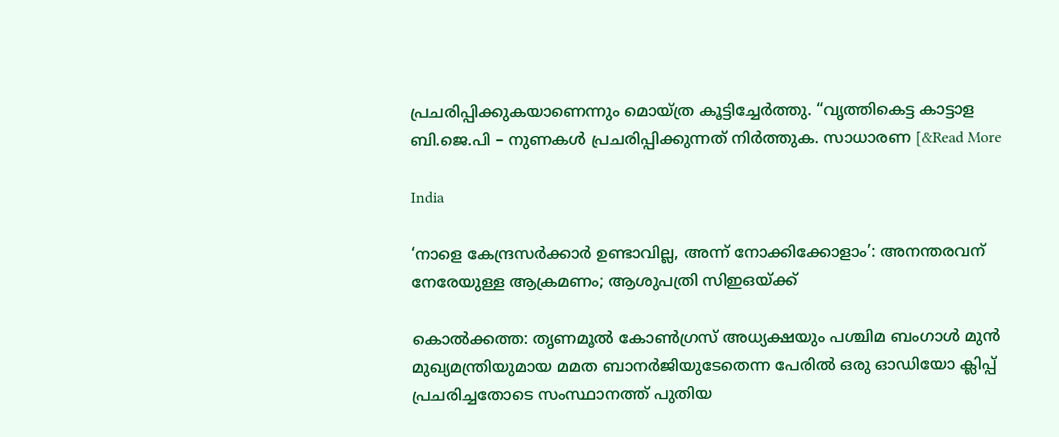പ്രചരിപ്പിക്കുകയാണെന്നും മൊയ്ത്ര കൂട്ടിച്ചേർത്തു. “വൃത്തികെട്ട കാട്ടാള ബി.ജെ.പി – നുണകൾ പ്രചരിപ്പിക്കുന്നത് നിർത്തുക. സാധാരണ [&Read More

India

‘നാളെ കേന്ദ്രസർക്കാർ ഉണ്ടാവില്ല, അന്ന് നോക്കിക്കോളാം’: അനന്തരവന് നേരേയുള്ള ആക്രമണം; ആശുപത്രി സിഇഒയ്ക്ക്

കൊൽക്കത്ത: തൃണമൂൽ കോൺഗ്രസ് അധ്യക്ഷയും പശ്ചിമ ബംഗാൾ മുൻ മുഖ്യമന്ത്രിയുമായ മമത ബാനർജിയുടേതെന്ന പേരിൽ ഒരു ഓഡിയോ ക്ലിപ്പ് പ്രചരിച്ചതോടെ സംസ്ഥാനത്ത് പുതിയ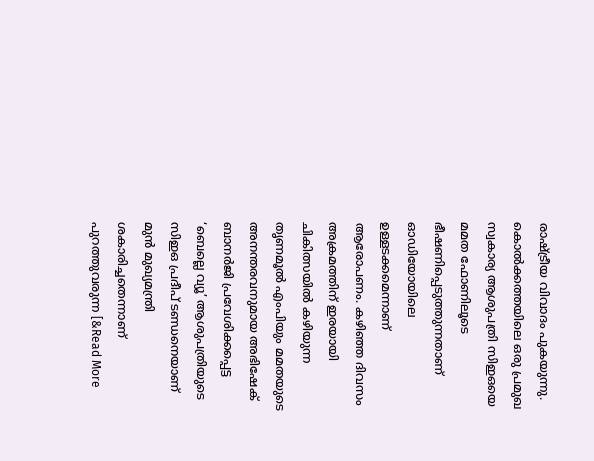രാഷ്ട്രീയ വിവാദം പുകയുന്നു. കൊൽക്കത്തയിലെ ഒരു പ്രമുഖ സ്വകാര്യ ആശുപത്രി സിഇഒയെ മമത ഫോണിലൂടെ ഭീഷണിപ്പെടുത്തുന്നതാണ് ഓഡിയോയിലെ ഉള്ളടക്കമെന്നാണ് ആരോപണം. കഴിഞ്ഞ ദിവസം അക്രമത്തിന് ഇരയായി ചികിത്സയിൽ കഴിയുന്ന തൃണമൂൽ എംപിയും മമതയുടെ അനന്തരവനുമായ അഭിഷേക് ബാനർജി പ്രവേശിക്കപ്പെട്ട ‘ബെല്ലെ വ്യൂ’ ആശുപത്രിയുടെ സിഇഒ പ്രദീപ് ടണ്ഡനെയാണ് മുൻ മുഖ്യമന്ത്രി ശകാരിച്ചതെന്നാണ് പുറത്തുവരുന്ന [&Read More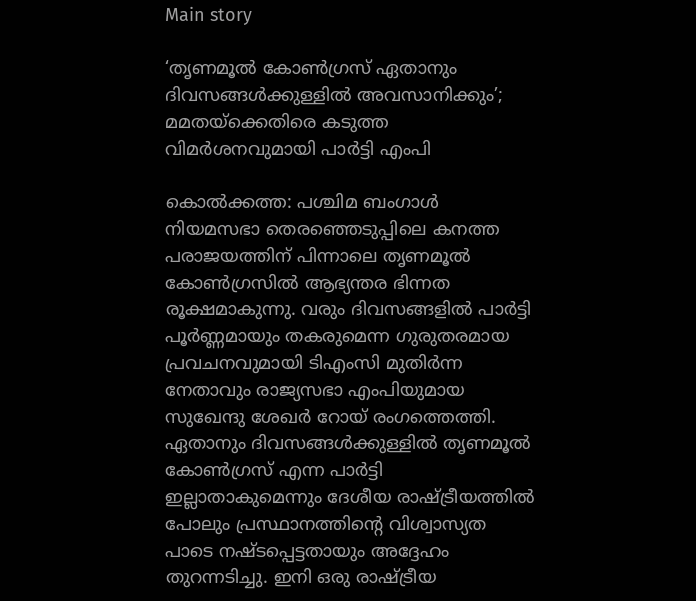Main story

‘തൃണമൂൽ കോൺഗ്രസ് ഏതാനും ദിവസങ്ങൾക്കുള്ളിൽ അവസാനിക്കും’; മമതയ്ക്കെതിരെ കടുത്ത വിമർശനവുമായി പാർട്ടി എംപി

കൊൽക്കത്ത: പശ്ചിമ ബംഗാൾ നിയമസഭാ തെരഞ്ഞെടുപ്പിലെ കനത്ത പരാജയത്തിന് പിന്നാലെ തൃണമൂൽ കോൺഗ്രസിൽ ആഭ്യന്തര ഭിന്നത രൂക്ഷമാകുന്നു. വരും ദിവസങ്ങളിൽ പാർട്ടി പൂർണ്ണമായും തകരുമെന്ന ഗുരുതരമായ പ്രവചനവുമായി ടിഎംസി മുതിർന്ന നേതാവും രാജ്യസഭാ എംപിയുമായ സുഖേന്ദു ശേഖർ റോയ് രംഗത്തെത്തി. ഏതാനും ദിവസങ്ങൾക്കുള്ളിൽ തൃണമൂൽ കോൺഗ്രസ് എന്ന പാർട്ടി ഇല്ലാതാകുമെന്നും ദേശീയ രാഷ്ട്രീയത്തിൽ പോലും പ്രസ്ഥാനത്തിന്റെ വിശ്വാസ്യത പാടെ നഷ്ടപ്പെട്ടതായും അദ്ദേഹം തുറന്നടിച്ചു. ഇനി ഒരു രാഷ്ട്രീയ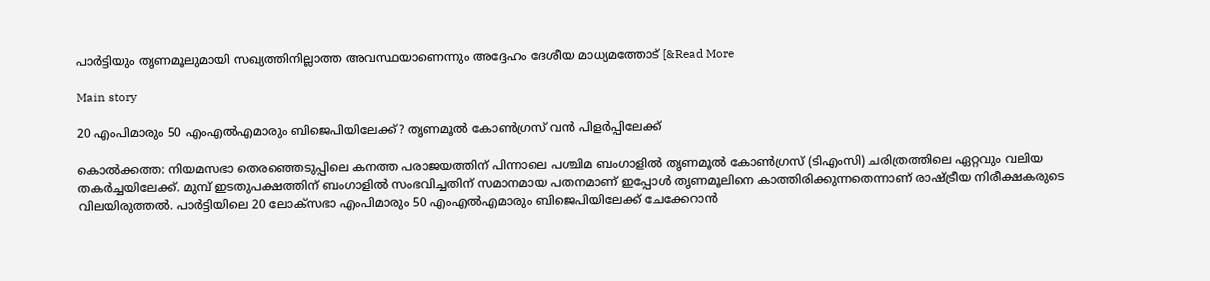പാർട്ടിയും തൃണമൂലുമായി സഖ്യത്തിനില്ലാത്ത അവസ്ഥയാണെന്നും അദ്ദേഹം ദേശീയ മാധ്യമത്തോട് [&Read More

Main story

20 എംപിമാരും 50 എംഎൽഎമാരും ബിജെപിയിലേക്ക്? തൃണമൂൽ കോൺഗ്രസ് വൻ പിളർപ്പിലേക്ക്

കൊൽക്കത്ത: നിയമസഭാ തെരഞ്ഞെടുപ്പിലെ കനത്ത പരാജയത്തിന് പിന്നാലെ പശ്ചിമ ബംഗാളിൽ തൃണമൂൽ കോൺഗ്രസ് (ടിഎംസി) ചരിത്രത്തിലെ ഏറ്റവും വലിയ തകർച്ചയിലേക്ക്. മുമ്പ് ഇടതുപക്ഷത്തിന് ബംഗാളിൽ സംഭവിച്ചതിന് സമാനമായ പതനമാണ് ഇപ്പോൾ തൃണമൂലിനെ കാത്തിരിക്കുന്നതെന്നാണ് രാഷ്ട്രീയ നിരീക്ഷകരുടെ വിലയിരുത്തൽ. പാർട്ടിയിലെ 20 ലോക്സഭാ എംപിമാരും 50 എംഎൽഎമാരും ബിജെപിയിലേക്ക് ചേക്കേറാൻ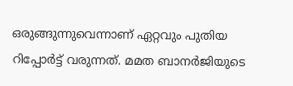ഒരുങ്ങുന്നുവെന്നാണ് ഏറ്റവും പുതിയ റിപ്പോർട്ട് വരുന്നത്. മമത ബാനർജിയുടെ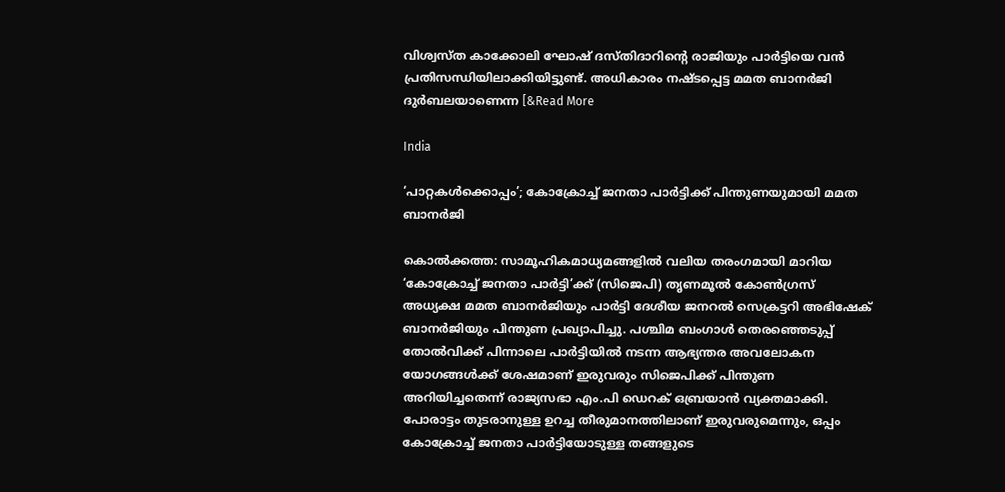വിശ്വസ്ത കാക്കോലി ഘോഷ് ദസ്തിദാറിന്റെ രാജിയും പാർട്ടിയെ വൻ പ്രതിസന്ധിയിലാക്കിയിട്ടുണ്ട്. അധികാരം നഷ്ടപ്പെട്ട മമത ബാനർജി ദുർബലയാണെന്ന [&Read More

India

‘പാറ്റകൾക്കൊപ്പം’; കോക്രോച്ച് ജനതാ പാർട്ടിക്ക് പിന്തുണയുമായി മമത ബാനർജി

കൊൽക്കത്ത: സാമൂഹികമാധ്യമങ്ങളിൽ വലിയ തരംഗമായി മാറിയ ‘കോക്രോച്ച് ജനതാ പാർട്ടി’ക്ക് (സിജെപി) തൃണമൂൽ കോൺഗ്രസ് അധ്യക്ഷ മമത ബാനർജിയും പാർട്ടി ദേശീയ ജനറൽ സെക്രട്ടറി അഭിഷേക് ബാനർജിയും പിന്തുണ പ്രഖ്യാപിച്ചു. പശ്ചിമ ബംഗാൾ തെരഞ്ഞെടുപ്പ് തോൽവിക്ക് പിന്നാലെ പാർട്ടിയിൽ നടന്ന ആഭ്യന്തര അവലോകന യോഗങ്ങൾക്ക് ശേഷമാണ് ഇരുവരും സിജെപിക്ക് പിന്തുണ അറിയിച്ചതെന്ന് രാജ്യസഭാ എം.പി ഡെറക് ഒബ്രയാൻ വ്യക്തമാക്കി. പോരാട്ടം തുടരാനുള്ള ഉറച്ച തീരുമാനത്തിലാണ് ഇരുവരുമെന്നും, ഒപ്പം കോക്രോച്ച് ജനതാ പാർട്ടിയോടുള്ള തങ്ങളുടെ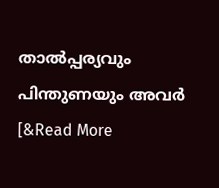താൽപ്പര്യവും പിന്തുണയും അവർ [&Read More